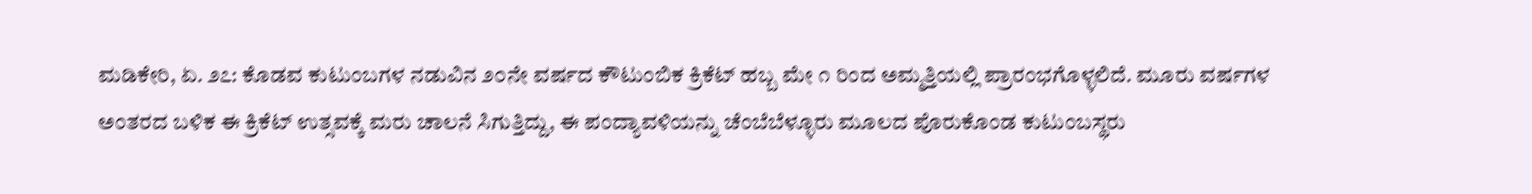ಮಡಿಕೇರಿ, ಏ. ೨೭: ಕೊಡವ ಕುಟುಂಬಗಳ ನಡುವಿನ ೨೦ನೇ ವರ್ಷದ ಕೌಟುಂಬಿಕ ಕ್ರಿಕೆಟ್ ಹಬ್ಬ ಮೇ ೧ ರಿಂದ ಅಮ್ಮತ್ತಿಯಲ್ಲಿ ಪ್ರಾರಂಭಗೊಳ್ಳಲಿದೆ. ಮೂರು ವರ್ಷಗಳ ಅಂತರದ ಬಳಿಕ ಈ ಕ್ರಿಕೆಟ್ ಉತ್ಸವಕ್ಕೆ ಮರು ಚಾಲನೆ ಸಿಗುತ್ತಿದ್ದು, ಈ ಪಂದ್ಯಾವಳಿಯನ್ನು ಚೆಂಬೆಬೆಳ್ಳೂರು ಮೂಲದ ಪೊರುಕೊಂಡ ಕುಟುಂಬಸ್ಥರು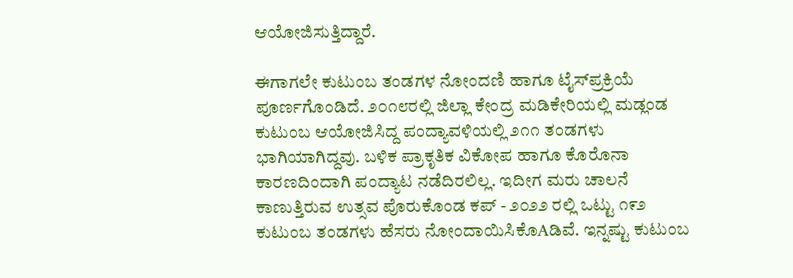ಆಯೋಜಿಸುತ್ತಿದ್ದಾರೆ.

ಈಗಾಗಲೇ ಕುಟುಂಬ ತಂಡಗಳ ನೋಂದಣಿ ಹಾಗೂ ಟೈಸ್‌ಪ್ರಕ್ರಿಯೆ ಪೂರ್ಣಗೊಂಡಿದೆ. ೨೦೧೮ರಲ್ಲಿ ಜಿಲ್ಲಾ ಕೇಂದ್ರ ಮಡಿಕೇರಿಯಲ್ಲಿ ಮಡ್ಲಂಡ ಕುಟುಂಬ ಆಯೋಜಿಸಿದ್ದ ಪಂದ್ಯಾವಳಿಯಲ್ಲಿ ೨೧೧ ತಂಡಗಳು ಭಾಗಿಯಾಗಿದ್ದವು. ಬಳಿಕ ಪ್ರಾಕೃತಿಕ ವಿಕೋಪ ಹಾಗೂ ಕೊರೊನಾ ಕಾರಣದಿಂದಾಗಿ ಪಂದ್ಯಾಟ ನಡೆದಿರಲಿಲ್ಲ. ಇದೀಗ ಮರು ಚಾಲನೆ ಕಾಣುತ್ತಿರುವ ಉತ್ಸವ ಪೊರುಕೊಂಡ ಕಪ್ - ೨೦೨೨ ರಲ್ಲಿ ಒಟ್ಟು ೧೯೨ ಕುಟುಂಬ ತಂಡಗಳು ಹೆಸರು ನೋಂದಾಯಿಸಿಕೊAಡಿವೆ. ಇನ್ನಷ್ಟು ಕುಟುಂಬ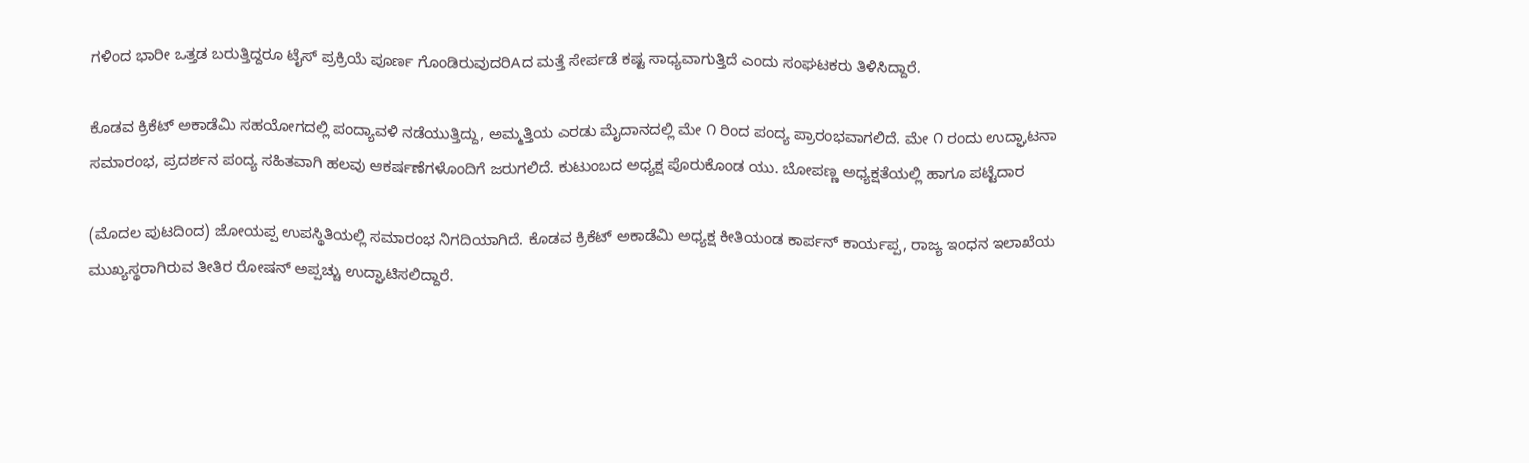ಗಳಿಂದ ಭಾರೀ ಒತ್ತಡ ಬರುತ್ತಿದ್ದರೂ ಟೈಸ್ ಪ್ರಕ್ರಿಯೆ ಪೂರ್ಣ ಗೊಂಡಿರುವುದರಿAದ ಮತ್ತೆ ಸೇರ್ಪಡೆ ಕಷ್ಟ ಸಾಧ್ಯವಾಗುತ್ತಿದೆ ಎಂದು ಸಂಘಟಕರು ತಿಳಿಸಿದ್ದಾರೆ.

ಕೊಡವ ಕ್ರಿಕೆಟ್ ಅಕಾಡೆಮಿ ಸಹಯೋಗದಲ್ಲಿ ಪಂದ್ಯಾವಳಿ ನಡೆಯುತ್ತಿದ್ದು, ಅಮ್ಮತ್ತಿಯ ಎರಡು ಮೈದಾನದಲ್ಲಿ ಮೇ ೧ ರಿಂದ ಪಂದ್ಯ ಪ್ರಾರಂಭವಾಗಲಿದೆ. ಮೇ ೧ ರಂದು ಉದ್ಘಾಟನಾ ಸಮಾರಂಭ, ಪ್ರದರ್ಶನ ಪಂದ್ಯ ಸಹಿತವಾಗಿ ಹಲವು ಆಕರ್ಷಣೆಗಳೊಂದಿಗೆ ಜರುಗಲಿದೆ. ಕುಟುಂಬದ ಅಧ್ಯಕ್ಷ ಪೊರುಕೊಂಡ ಯು. ಬೋಪಣ್ಣ ಅಧ್ಯಕ್ಷತೆಯಲ್ಲಿ ಹಾಗೂ ಪಟ್ಟೆದಾರ

(ಮೊದಲ ಪುಟದಿಂದ) ಜೋಯಪ್ಪ ಉಪಸ್ಥಿತಿಯಲ್ಲಿ ಸಮಾರಂಭ ನಿಗದಿಯಾಗಿದೆ. ಕೊಡವ ಕ್ರಿಕೆಟ್ ಅಕಾಡೆಮಿ ಅಧ್ಯಕ್ಷ ಕೀತಿಯಂಡ ಕಾರ್ಪನ್ ಕಾರ್ಯಪ್ಪ, ರಾಜ್ಯ ಇಂಧನ ಇಲಾಖೆಯ ಮುಖ್ಯಸ್ಥರಾಗಿರುವ ತೀತಿರ ರೋಷನ್ ಅಪ್ಪಚ್ಚು ಉದ್ಘಾಟಿಸಲಿದ್ದಾರೆ.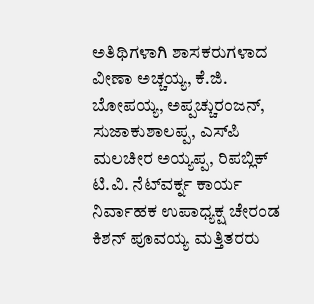ಅತಿಥಿಗಳಾಗಿ ಶಾಸಕರುಗಳಾದ ವೀಣಾ ಅಚ್ಚಯ್ಯ, ಕೆ.ಜಿ. ಬೋಪಯ್ಯ, ಅಪ್ಪಚ್ಚುರಂಜನ್, ಸುಜಾಕುಶಾಲಪ್ಪ, ಎಸ್‌ಪಿ ಮಲಚೀರ ಅಯ್ಯಪ್ಪ, ರಿಪಬ್ಲಿಕ್ ಟಿ.ವಿ. ನೆಟ್‌ವರ್ಕ್ನ ಕಾರ್ಯ ನಿರ್ವಾಹಕ ಉಪಾಧ್ಯಕ್ಷ ಚೇರಂಡ ಕಿಶನ್ ಪೂವಯ್ಯ ಮತ್ತಿತರರು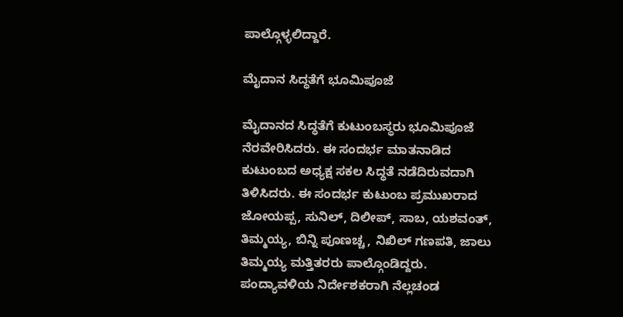ಪಾಲ್ಗೊಳ್ಳಲಿದ್ದಾರೆ.

ಮೈದಾನ ಸಿದ್ಧತೆಗೆ ಭೂಮಿಪೂಜೆ

ಮೈದಾನದ ಸಿದ್ಧತೆಗೆ ಕುಟುಂಬಸ್ಥರು ಭೂಮಿಪೂಜೆ ನೆರವೇರಿಸಿದರು. ಈ ಸಂದರ್ಭ ಮಾತನಾಡಿದ ಕುಟುಂಬದ ಅಧ್ಯಕ್ಷ ಸಕಲ ಸಿದ್ಧತೆ ನಡೆದಿರುವದಾಗಿ ತಿಳಿಸಿದರು. ಈ ಸಂದರ್ಭ ಕುಟುಂಬ ಪ್ರಮುಖರಾದ ಜೋಯಪ್ಪ, ಸುನಿಲ್, ದಿಲೀಪ್, ಸಾಬ, ಯಶವಂತ್, ತಿಮ್ಮಯ್ಯ, ಬಿನ್ನಿ ಪೂಣಚ್ಚ, ನಿಖಿಲ್ ಗಣಪತಿ, ಜಾಲು ತಿಮ್ಮಯ್ಯ ಮತ್ತಿತರರು ಪಾಲ್ಗೊಂಡಿದ್ದರು. ಪಂದ್ಯಾವಳಿಯ ನಿರ್ದೇಶಕರಾಗಿ ನೆಲ್ಲಚಂಡ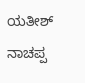ಯತೀಶ್ ನಾಚಪ್ಪ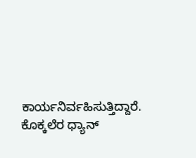ಕಾರ್ಯನಿರ್ವಹಿಸುತ್ತಿದ್ದಾರೆ. ಕೊಕ್ಕಲೆರ ಧ್ಯಾನ್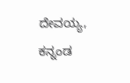ದೇವಯ್ಯ, ಕನ್ನಂಡ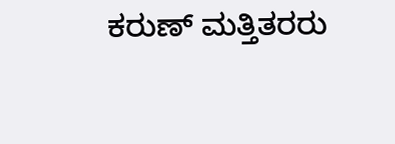ಕರುಣ್ ಮತ್ತಿತರರು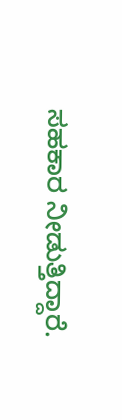ಸಹಕಾರ ನೀಡುತ್ತಿದ್ದಾರೆ.